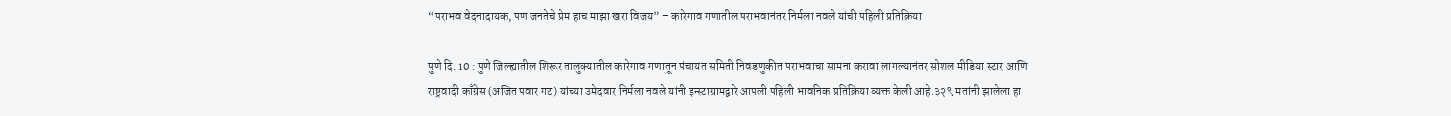“पराभव वेदनादायक, पण जनतेचे प्रेम हाच माझा खरा विजय” – कारेगाव गणातील पराभवानंतर निर्मला नवले यांची पहिली प्रतिक्रिया

पुणे दि. 10 : पुणे जिल्ह्यातील शिरूर तालुक्यातील कारेगाव गणातून पंचायत समिती निवडणुकीत पराभवाचा सामना करावा लागल्यानंतर सोशल मीडिया स्टार आणि राष्ट्रवादी काँग्रेस (अजित पवार गट) यांच्या उमेदवार निर्मला नवले यांनी इन्स्टाग्रामद्वारे आपली पहिली भावनिक प्रतिक्रिया व्यक्त केली आहे.३२९ मतांनी झालेला हा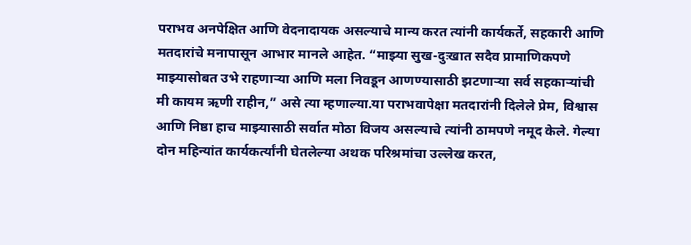पराभव अनपेक्षित आणि वेदनादायक असल्याचे मान्य करत त्यांनी कार्यकर्ते, सहकारी आणि मतदारांचे मनापासून आभार मानले आहेत. “माझ्या सुख-दुःखात सदैव प्रामाणिकपणे माझ्यासोबत उभे राहणाऱ्या आणि मला निवडून आणण्यासाठी झटणाऱ्या सर्व सहकाऱ्यांची मी कायम ऋणी राहीन,” असे त्या म्हणाल्या.या पराभवापेक्षा मतदारांनी दिलेले प्रेम, विश्वास आणि निष्ठा हाच माझ्यासाठी सर्वात मोठा विजय असल्याचे त्यांनी ठामपणे नमूद केले. गेल्या दोन महिन्यांत कार्यकर्त्यांनी घेतलेल्या अथक परिश्रमांचा उल्लेख करत,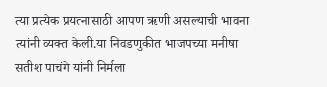त्या प्रत्येक प्रयत्नासाठी आपण ऋणी असल्याची भावना त्यांनी व्यक्त केली.या निवडणुकीत भाजपच्या मनीषा सतीश पाचंगे यांनी निर्मला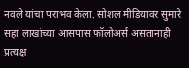नवले यांचा पराभव केला. सोशल मीडियावर सुमारे सहा लाखांच्या आसपास फॉलोअर्स असतानाही प्रत्यक्ष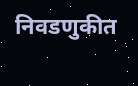निवडणुकीत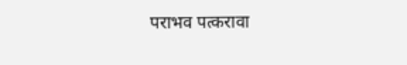पराभव पत्करावा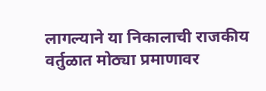लागल्याने या निकालाची राजकीय वर्तुळात मोठ्या प्रमाणावर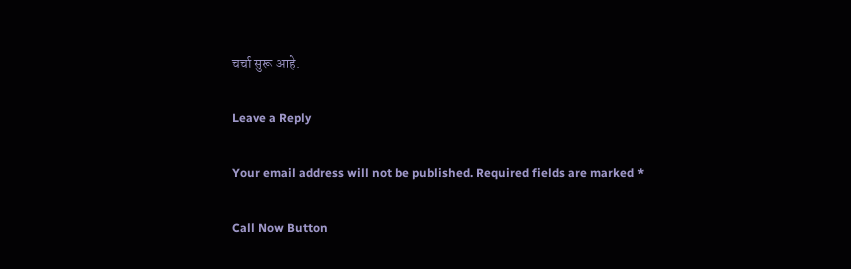चर्चा सुरू आहे.

Leave a Reply

Your email address will not be published. Required fields are marked *

Call Now Button